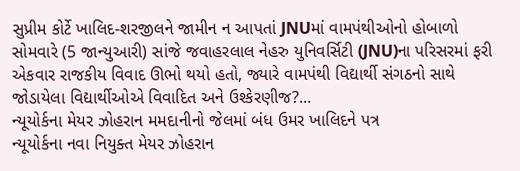સુપ્રીમ કોર્ટે ખાલિદ-શરજીલને જામીન ન આપતાં JNUમાં વામપંથીઓનો હોબાળો
સોમવારે (5 જાન્યુઆરી) સાંજે જવાહરલાલ નેહરુ યુનિવર્સિટી (JNU)ના પરિસરમાં ફરી એકવાર રાજકીય વિવાદ ઊભો થયો હતો, જ્યારે વામપંથી વિદ્યાર્થી સંગઠનો સાથે જોડાયેલા વિદ્યાર્થીઓએ વિવાદિત અને ઉશ્કેરણીજ?...
ન્યૂયોર્કના મેયર ઝોહરાન મમદાનીનો જેલમાં બંધ ઉમર ખાલિદને પત્ર
ન્યૂયોર્કના નવા નિયુક્ત મેયર ઝોહરાન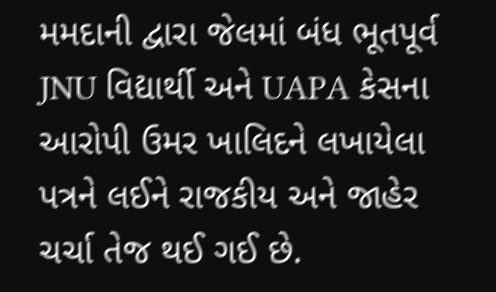મમદાની દ્વારા જેલમાં બંધ ભૂતપૂર્વ JNU વિદ્યાર્થી અને UAPA કેસના આરોપી ઉમર ખાલિદને લખાયેલા પત્રને લઈને રાજકીય અને જાહેર ચર્ચા તેજ થઈ ગઈ છે.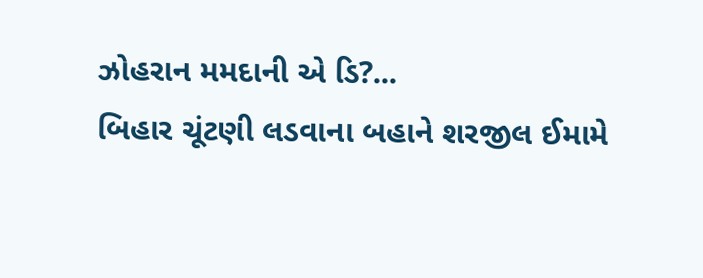ઝોહરાન મમદાની એ ડિ?...
બિહાર ચૂંટણી લડવાના બહાને શરજીલ ઈમામે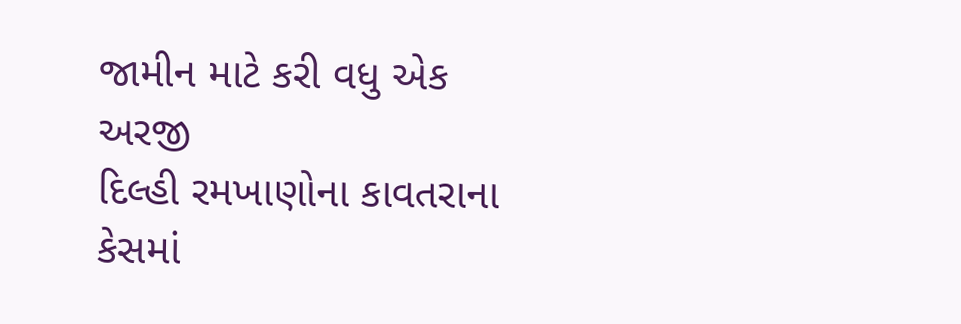જામીન માટે કરી વધુ એક અરજી
દિલ્હી રમખાણોના કાવતરાના કેસમાં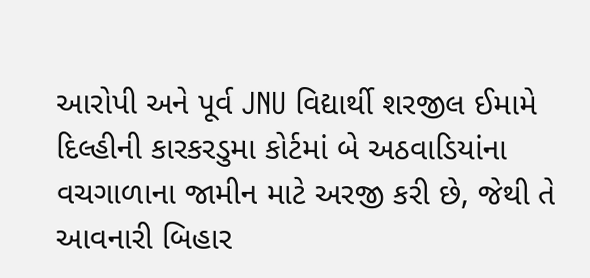આરોપી અને પૂર્વ JNU વિદ્યાર્થી શરજીલ ઈમામે દિલ્હીની કારકરડુમા કોર્ટમાં બે અઠવાડિયાંના વચગાળાના જામીન માટે અરજી કરી છે, જેથી તે આવનારી બિહાર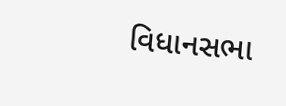વિધાનસભા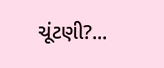ચૂંટણી?...